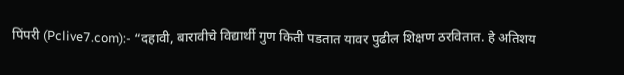पिंपरी (Pclive7.com):- “दहावी, बारावीचे विद्यार्थी गुण किती पडतात यावर पुढील शिक्षण ठरवितात. हे अतिशय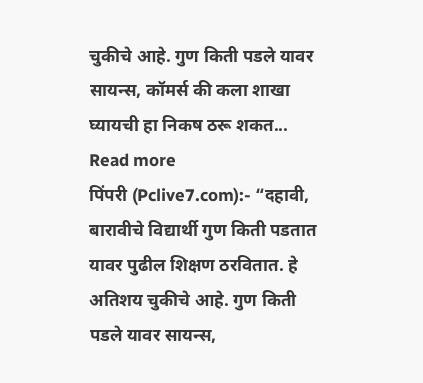चुकीचे आहे. गुण किती पडले यावर सायन्स, कॉमर्स की कला शाखा घ्यायची हा निकष ठरू शकत... Read more
पिंपरी (Pclive7.com):- “दहावी, बारावीचे विद्यार्थी गुण किती पडतात यावर पुढील शिक्षण ठरवितात. हे अतिशय चुकीचे आहे. गुण किती पडले यावर सायन्स,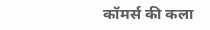कॉमर्स की कला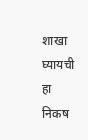शाखा घ्यायची हा निकष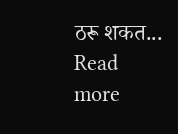ठरू शकत... Read more